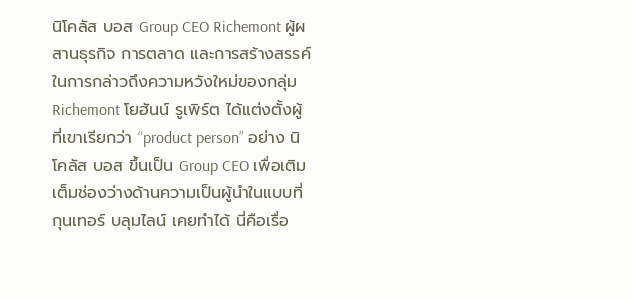นิโคลัส บอส Group CEO Richemont ผู้ผสานธุรกิจ การตลาด และการสร้างสรรค์
ในการกล่าวถึงความหวังใหม่ของกลุ่ม Richemont โยฮันน์ รูเพิร์ต ได้แต่งตั้งผู้ที่เขาเรียกว่า “product person” อย่าง นิโคลัส บอส ขึ้นเป็น Group CEO เพื่อเติมเต็มช่องว่างด้านความเป็นผู้นำในแบบที่ กุนเทอร์ บลุมไลน์ เคยทำได้ นี่คือเรื่อ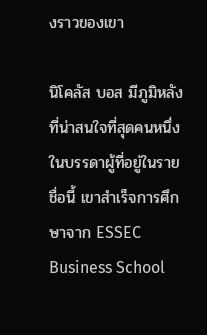งราวของเขา

นิโคลัส บอส มีภูมิหลังที่น่าสนใจที่สุดคนหนึ่งในบรรดาผู้ที่อยู่ในรายชื่อนี้ เขาสำเร็จการศึกษาจาก ESSEC Business School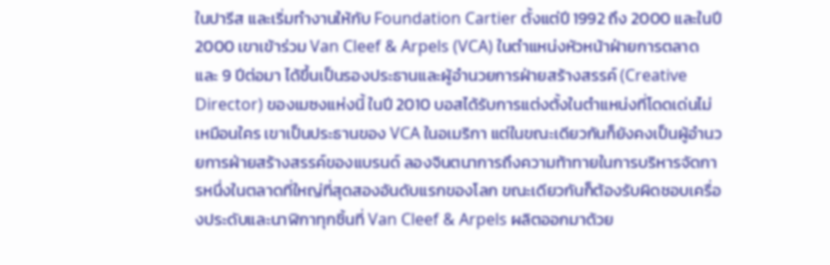ในปารีส และเริ่มทำงานให้กับ Foundation Cartier ตั้งแต่ปี 1992 ถึง 2000 และในปี 2000 เขาเข้าร่วม Van Cleef & Arpels (VCA) ในตำแหน่งหัวหน้าฝ่ายการตลาด และ 9 ปีต่อมา ได้ขึ้นเป็นรองประธานและผู้อำนวยการฝ่ายสร้างสรรค์ (Creative Director) ของเมซงแห่งนี้ ในปี 2010 บอสได้รับการแต่งตั้งในตำแหน่งที่โดดเด่นไม่เหมือนใคร เขาเป็นประธานของ VCA ในอเมริกา แต่ในขณะเดียวกันก็ยังคงเป็นผู้อำนวยการฝ่ายสร้างสรรค์ของแบรนด์ ลองจินตนาการถึงความท้าทายในการบริหารจัดการหนึ่งในตลาดที่ใหญ่ที่สุดสองอันดับแรกของโลก ขณะเดียวกันก็ต้องรับผิดชอบเครื่องประดับและนาฬิกาทุกชิ้นที่ Van Cleef & Arpels ผลิตออกมาด้วย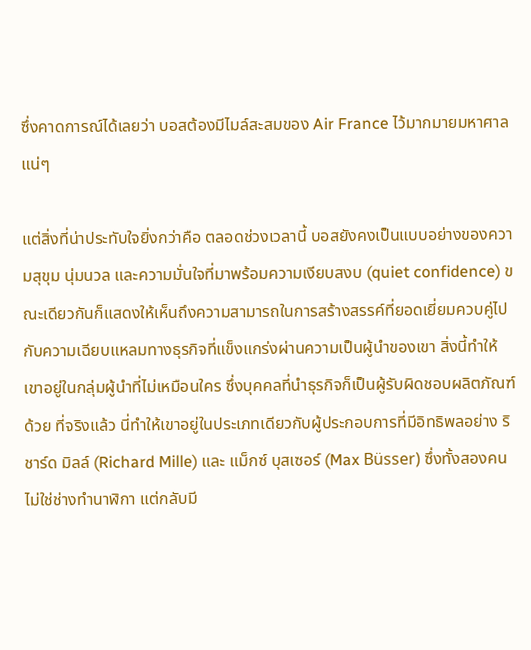ซึ่งคาดการณ์ได้เลยว่า บอสต้องมีไมล์สะสมของ Air France ไว้มากมายมหาศาลแน่ๆ

แต่สิ่งที่น่าประทับใจยิ่งกว่าคือ ตลอดช่วงเวลานี้ บอสยังคงเป็นแบบอย่างของความสุขุม นุ่มนวล และความมั่นใจที่มาพร้อมความเงียบสงบ (quiet confidence) ขณะเดียวกันก็แสดงให้เห็นถึงความสามารถในการสร้างสรรค์ที่ยอดเยี่ยมควบคู่ไปกับความเฉียบแหลมทางธุรกิจที่แข็งแกร่งผ่านความเป็นผู้นำของเขา สิ่งนี้ทำให้เขาอยู่ในกลุ่มผู้นำที่ไม่เหมือนใคร ซึ่งบุคคลที่นำธุรกิจก็เป็นผู้รับผิดชอบผลิตภัณฑ์ด้วย ที่จริงแล้ว นี่ทำให้เขาอยู่ในประเภทเดียวกับผู้ประกอบการที่มีอิทธิพลอย่าง ริชาร์ด มิลล์ (Richard Mille) และ แม็กซ์ บุสเซอร์ (Max Büsser) ซึ่งทั้งสองคนไม่ใช่ช่างทำนาฬิกา แต่กลับมี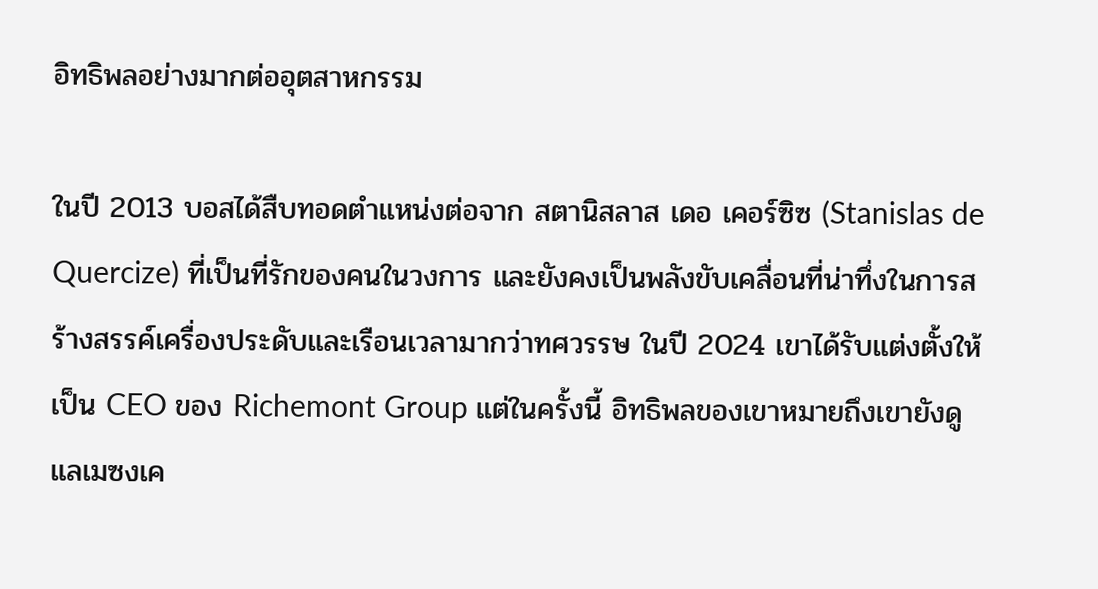อิทธิพลอย่างมากต่ออุตสาหกรรม

ในปี 2013 บอสได้สืบทอดตำแหน่งต่อจาก สตานิสลาส เดอ เคอร์ซิซ (Stanislas de Quercize) ที่เป็นที่รักของคนในวงการ และยังคงเป็นพลังขับเคลื่อนที่น่าทึ่งในการสร้างสรรค์เครื่องประดับและเรือนเวลามากว่าทศวรรษ ในปี 2024 เขาได้รับแต่งตั้งให้เป็น CEO ของ Richemont Group แต่ในครั้งนี้ อิทธิพลของเขาหมายถึงเขายังดูแลเมซงเค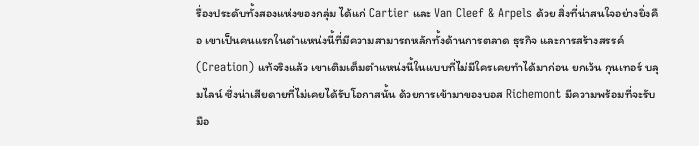รื่องประดับทั้งสองแห่งของกลุ่ม ได้แก่ Cartier และ Van Cleef & Arpels ด้วย สิ่งที่น่าสนใจอย่างยิ่งคือ เขาเป็นคนแรกในตำแหน่งนี้ที่มีความสามารถหลักทั้งด้านการตลาด ธุรกิจ และการสร้างสรรค์ (Creation) แท้จริงแล้ว เขาเติมเต็มตำแหน่งนี้ในแบบที่ไม่มีใครเคยทำได้มาก่อน ยกเว้น กุนเทอร์ บลุมไลน์ ซึ่งน่าเสียดายที่ไม่เคยได้รับโอกาสนั้น ด้วยการเข้ามาของบอส Richemont มีความพร้อมที่จะรับมือ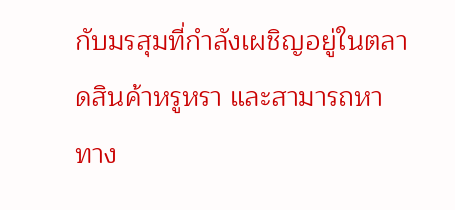กับมรสุมที่กำลังเผชิญอยู่ในตลาดสินค้าหรูหรา และสามารถหาทาง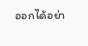ออกได้อย่า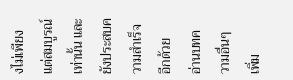งไม่เพียงแต่สมบูรณ์เท่านั้น และยังประสบความสำเร็จอีกด้วย
อ่านบทความอื่นๆ เพิ่ม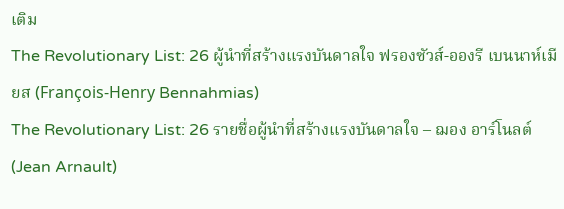เติม
The Revolutionary List: 26 ผู้นำที่สร้างแรงบันดาลใจ ฟรองซัวส์-อองรี เบนนาห์เมียส (François-Henry Bennahmias)
The Revolutionary List: 26 รายชื่อผู้นำที่สร้างแรงบันดาลใจ – ฌอง อาร์โนลต์ (Jean Arnault)